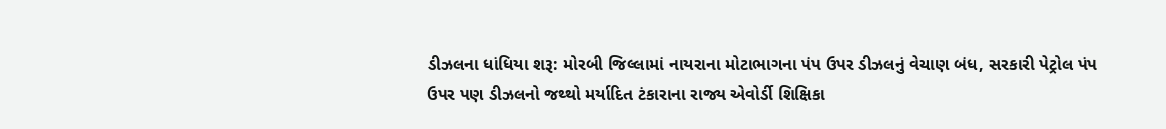ડીઝલના ધાંધિયા શરૂ: મોરબી જિલ્લામાં નાયરાના મોટાભાગના પંપ ઉપર ડીઝલનું વેચાણ બંધ, સરકારી પેટ્રોલ પંપ ઉપર પણ ડીઝલનો જથ્થો મર્યાદિત ટંકારાના રાજ્ય એવોર્ડી શિક્ષિકા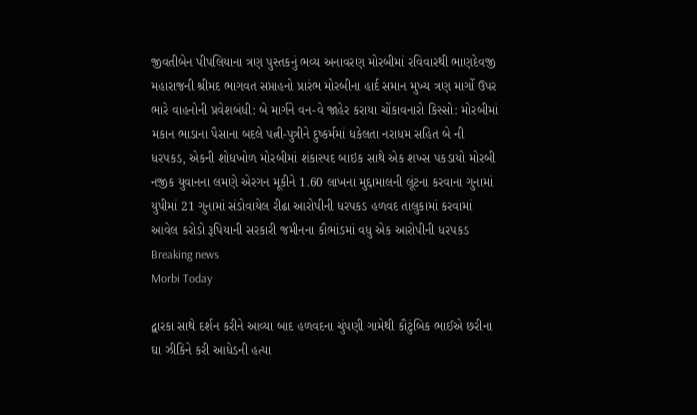જીવતીબેન પીપલિયાના ત્રણ પુસ્તકનું ભવ્ય અનાવરણ મોરબીમાં રવિવારથી ભાણદેવજી મહારાજની શ્રીમદ ભાગવત સપ્તાહનો પ્રારંભ મોરબીના હાર્દ સમાન મુખ્ય ત્રણ માર્ગો ઉપર ભારે વાહનોની પ્રવેશબંધી: બે માર્ગને વન-વે જાહેર કરાયા ચોંકાવનારો કિસ્સો: મોરબીમાં મકાન ભાડાના પૈસાના બદલે પત્ની-પુત્રીને દુષ્કર્મમાં ધકેલતા નરાધમ સહિત બે ની ધરપકડ, એકની શોધખોળ મોરબીમાં શંકાસ્પદ બાઇક સાથે એક શખ્સ પકડાયો મોરબી નજીક યુવાનના લમણે એરગન મૂકીને 1.60 લાખના મુદ્દામાલની લૂંટના કરવાના ગુનામાં યુપીમાં 21 ગુનામાં સંડોવાયેલ રીઢા આરોપીની ધરપકડ હળવદ તાલુકામાં કરવામાં આવેલ કરોડો રૂપિયાની સરકારી જમીનના કૌભાંડમાં વધુ એક આરોપીની ધરપકડ
Breaking news
Morbi Today

દ્વારકા સાથે દર્શન કરીને આવ્યા બાદ હળવદના ચુંપણી ગામેથી કૌટુંબિક ભાઈએ છરીના ઘા ઝીકિને કરી આધેડની હત્યા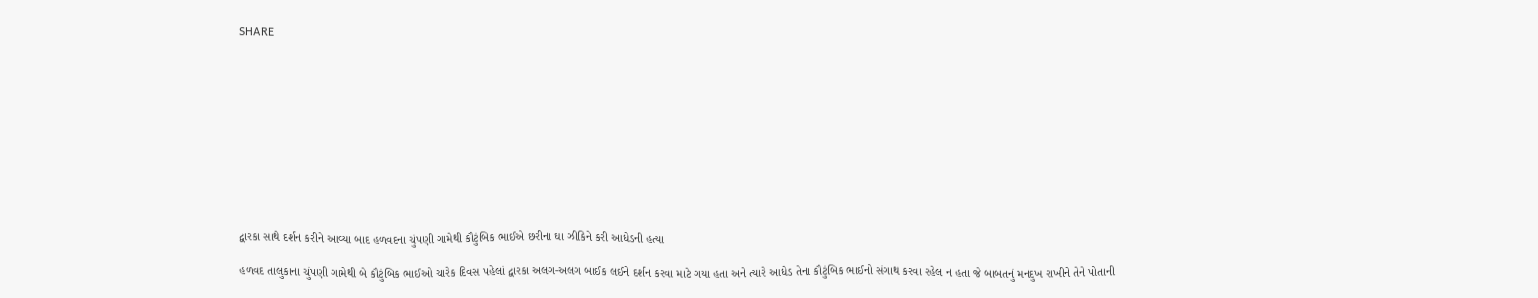SHARE











દ્વારકા સાથે દર્શન કરીને આવ્યા બાદ હળવદના ચુંપણી ગામેથી કૌટુંબિક ભાઈએ છરીના ઘા ઝીકિને કરી આધેડની હત્યા

હળવદ તાલુકાના ચુંપણી ગામેથી બે કૌટુંબિક ભાઈઓ ચારેક દિવસ પહેલાં દ્વારકા અલગ-અલગ બાઈક લઈને દર્શન કરવા માટે ગયા હતા અને ત્યારે આધેડ તેના કૌટુંબિક ભાઈનો સંગાથ કરવા રહેલ ન હતા જે બાબતનું મનદુખ રાખીને તેને પોતાની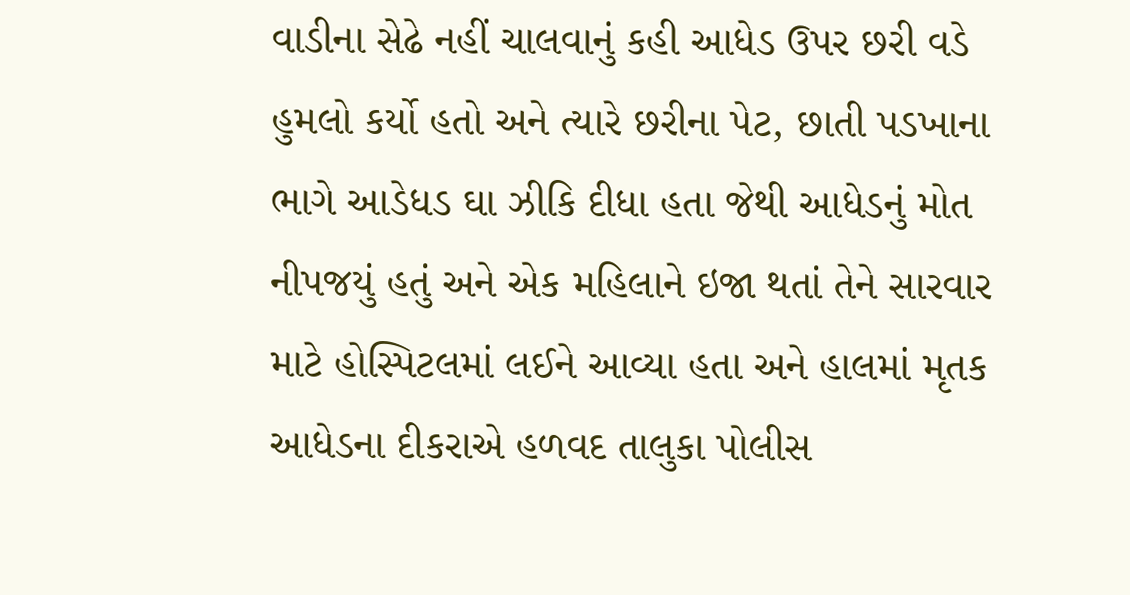વાડીના સેઢે નહીં ચાલવાનું કહી આધેડ ઉપર છરી વડે હુમલો કર્યો હતો અને ત્યારે છરીના પેટ, છાતી પડખાના ભાગે આડેધડ ઘા ઝીકિ દીધા હતા જેથી આધેડનું મોત નીપજયું હતું અને એક મહિલાને ઇજા થતાં તેને સારવાર માટે હોસ્પિટલમાં લઈને આવ્યા હતા અને હાલમાં મૃતક આધેડના દીકરાએ હળવદ તાલુકા પોલીસ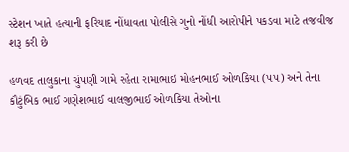સ્ટેશન ખાતે હત્યાની ફરિયાદ નોંધાવતા પોલીસે ગુનો નોંધી આરોપીને પકડવા માટે તજવીજ શરૂ કરી છે

હળવદ તાલુકાના ચુંપણી ગામે રહેતા રામાભાઇ મોહનભાઈ ઓળકિયા (૫૫) અને તેના કૌટુંબિક ભાઈ ગણેશભાઈ વાલજીભાઈ ઓળકિયા તેઓના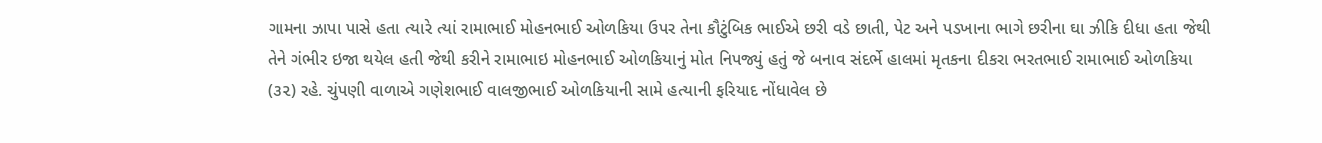ગામના ઝાપા પાસે હતા ત્યારે ત્યાં રામાભાઈ મોહનભાઈ ઓળકિયા ઉપર તેના કૌટુંબિક ભાઈએ છરી વડે છાતી, પેટ અને પડખાના ભાગે છરીના ઘા ઝીકિ દીધા હતા જેથી તેને ગંભીર ઇજા થયેલ હતી જેથી કરીને રામાભાઇ મોહનભાઈ ઓળકિયાનું મોત નિપજ્યું હતું જે બનાવ સંદર્ભે હાલમાં મૃતકના દીકરા ભરતભાઈ રામાભાઈ ઓળકિયા (૩૨) રહે. ચુંપણી વાળાએ ગણેશભાઈ વાલજીભાઈ ઓળકિયાની સામે હત્યાની ફરિયાદ નોંધાવેલ છે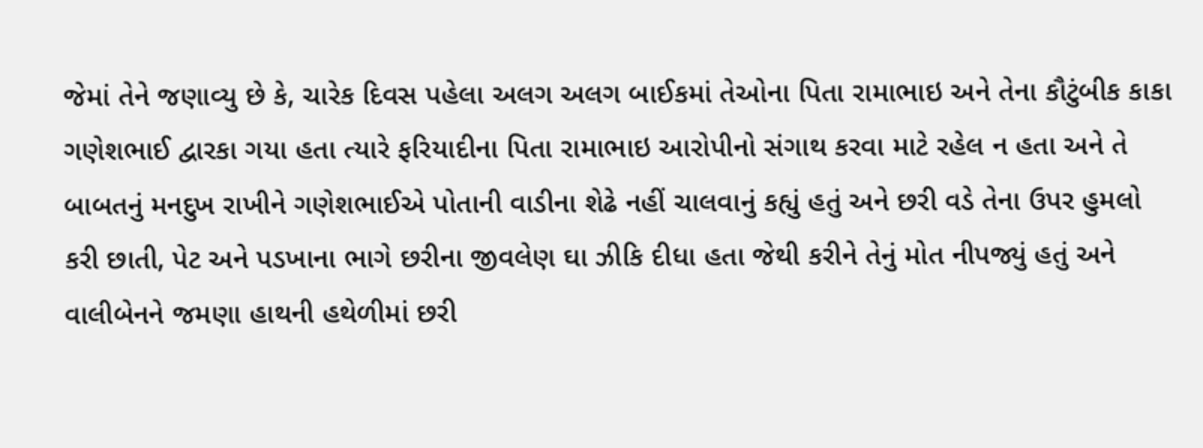જેમાં તેને જણાવ્યુ છે કે, ચારેક દિવસ પહેલા અલગ અલગ બાઈકમાં તેઓના પિતા રામાભાઇ અને તેના કૌટુંબીક કાકા ગણેશભાઈ દ્વારકા ગયા હતા ત્યારે ફરિયાદીના પિતા રામાભાઇ આરોપીનો સંગાથ કરવા માટે રહેલ ન હતા અને તે બાબતનું મનદુખ રાખીને ગણેશભાઈએ પોતાની વાડીના શેઢે નહીં ચાલવાનું કહ્યું હતું અને છરી વડે તેના ઉપર હુમલો કરી છાતી, પેટ અને પડખાના ભાગે છરીના જીવલેણ ઘા ઝીકિ દીધા હતા જેથી કરીને તેનું મોત નીપજ્યું હતું અને વાલીબેનને જમણા હાથની હથેળીમાં છરી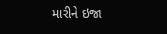મારીને ઇજા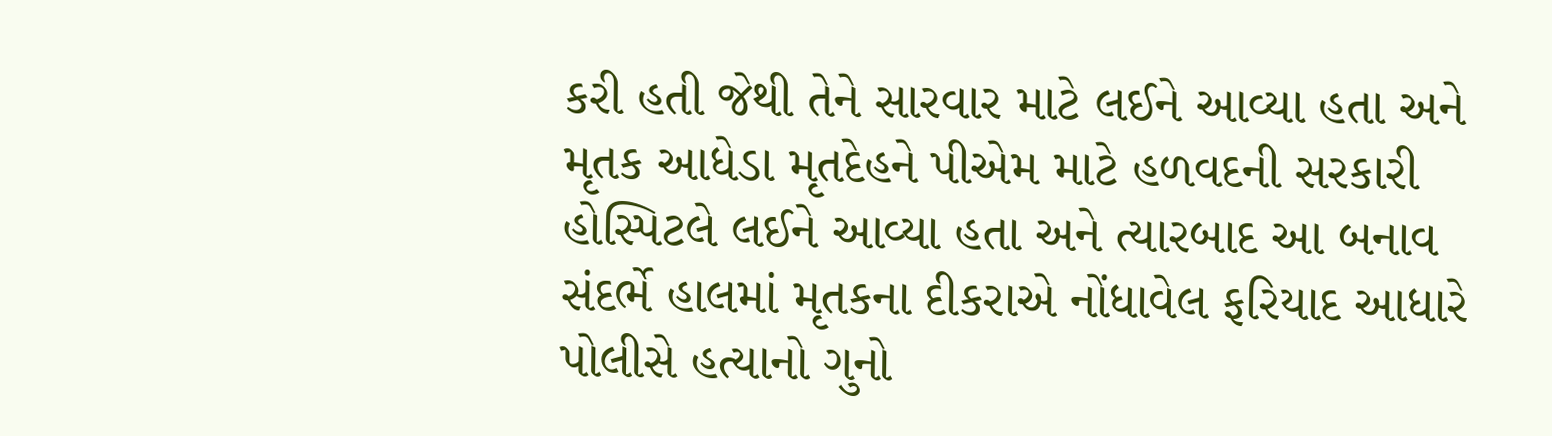કરી હતી જેથી તેને સારવાર માટે લઈને આવ્યા હતા અને મૃતક આધેડા મૃતદેહને પીએમ માટે હળવદની સરકારી હોસ્પિટલે લઈને આવ્યા હતા અને ત્યારબાદ આ બનાવ સંદર્ભે હાલમાં મૃતકના દીકરાએ નોંધાવેલ ફરિયાદ આધારે પોલીસે હત્યાનો ગુનો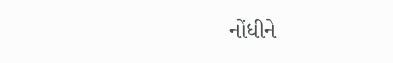નોંધીને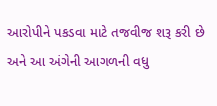આરોપીને પકડવા માટે તજવીજ શરૂ કરી છે અને આ અંગેની આગળની વધુ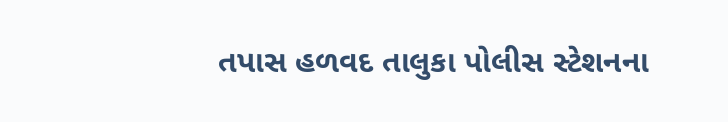તપાસ હળવદ તાલુકા પોલીસ સ્ટેશનના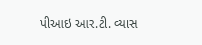પીઆઇ આર.ટી. વ્યાસ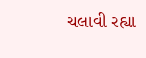ચલાવી રહ્યા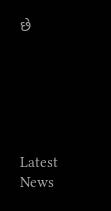છે






Latest News